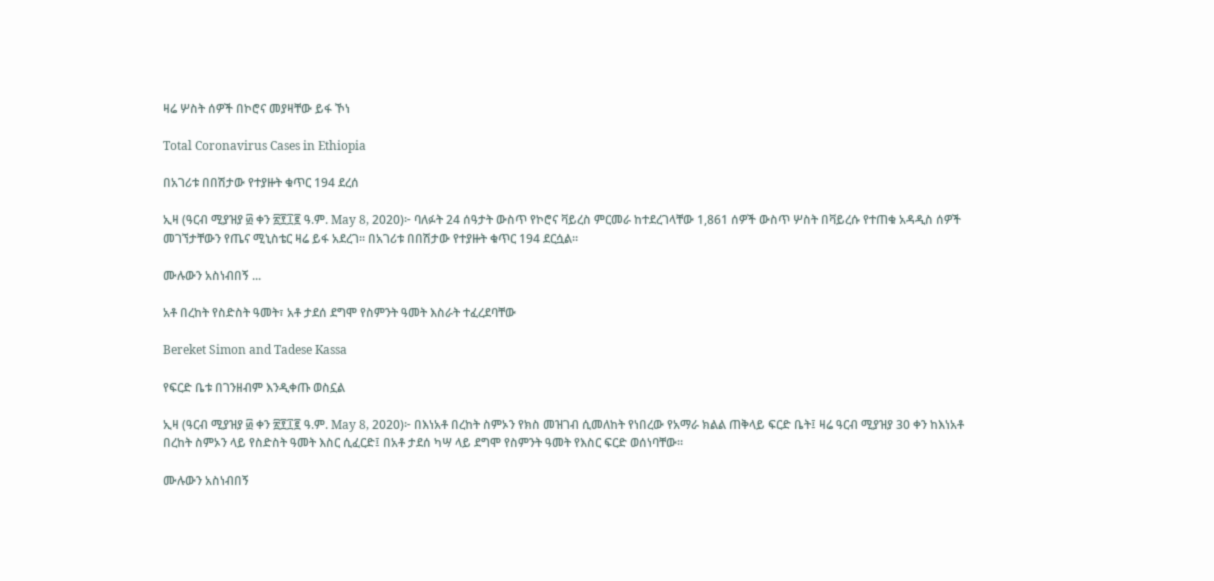ዛሬ ሦስት ሰዎች በኮሮና መያዛቸው ይፋ ኾነ

Total Coronavirus Cases in Ethiopia

በአገሪቱ በበሽታው የተያዙት ቁጥር 194 ደረሰ

ኢዛ (ዓርብ ሚያዝያ ፴ ቀን ፳፻፲፪ ዓ.ም. May 8, 2020)፦ ባለፉት 24 ሰዓታት ውስጥ የኮሮና ቫይረስ ምርመራ ከተደረገላቸው 1,861 ሰዎች ውስጥ ሦስት በቫይረሱ የተጠቁ አዳዲስ ሰዎች መገኘታቸውን የጤና ሚኒስቴር ዛሬ ይፋ አደረገ። በአገሪቱ በበሽታው የተያዙት ቁጥር 194 ደርሷል።

ሙሉውን አስነብበኝ ...

አቶ በረከት የስድስት ዓመት፣ አቶ ታደሰ ደግሞ የስምንት ዓመት እስራት ተፈረደባቸው

Bereket Simon and Tadese Kassa

የፍርድ ቤቱ በገንዘብም እንዲቀጡ ወስኗል

ኢዛ (ዓርብ ሚያዝያ ፴ ቀን ፳፻፲፪ ዓ.ም. May 8, 2020)፦ በእነአቶ በረከት ስምኦን የክስ መዝገብ ሲመለከት የነበረው የአማራ ክልል ጠቅላይ ፍርድ ቤት፤ ዛሬ ዓርብ ሚያዝያ 30 ቀን ከእነአቶ በረከት ስምኦን ላይ የስድስት ዓመት እስር ሲፈርድ፤ በአቶ ታደሰ ካሣ ላይ ደግሞ የስምንት ዓመት የእስር ፍርድ ወሰነባቸው።

ሙሉውን አስነብበኝ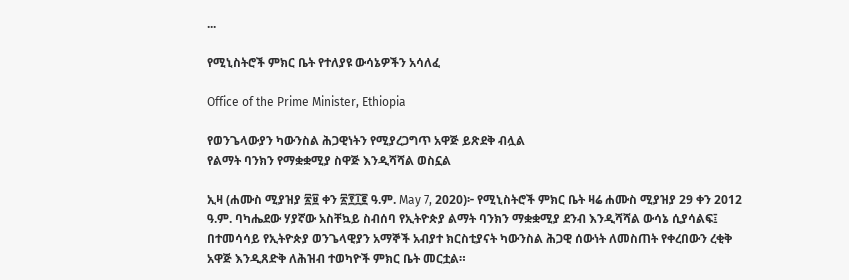...

የሚኒስትሮች ምክር ቤት የተለያዩ ውሳኔዎችን አሳለፈ

Office of the Prime Minister, Ethiopia

የወንጌላውያን ካውንስል ሕጋዊነትን የሚያረጋግጥ አዋጅ ይጽደቅ ብሏል
የልማት ባንክን የማቋቋሚያ ስዋጅ እንዲሻሻል ወስኗል

ኢዛ (ሐሙስ ሚያዝያ ፳፱ ቀን ፳፻፲፪ ዓ.ም. May 7, 2020)፦ የሚኒስትሮች ምክር ቤት ዛሬ ሐሙስ ሚያዝያ 29 ቀን 2012 ዓ.ም. ባካሔደው ሃያኛው አስቸኳይ ስብሰባ የኢትዮጵያ ልማት ባንክን ማቋቋሚያ ደንብ እንዲሻሻል ውሳኔ ሲያሳልፍ፤ በተመሳሳይ የኢትዮጵያ ወንጌላዊያን አማኞች አብያተ ክርስቲያናት ካውንስል ሕጋዊ ሰውነት ለመስጠት የቀረበውን ረቂቅ አዋጅ እንዲጸድቅ ለሕዝብ ተወካዮች ምክር ቤት መርቷል።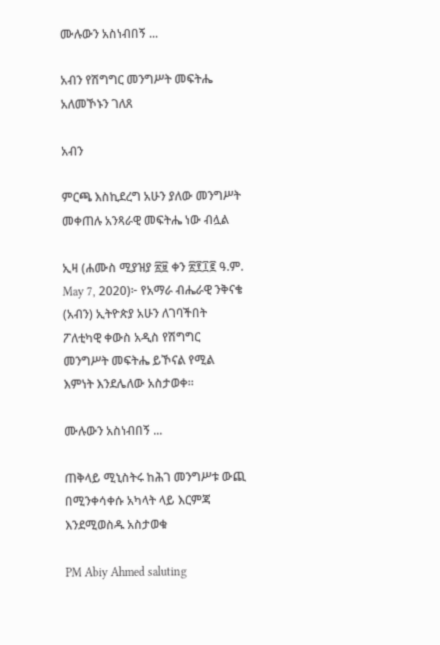ሙሉውን አስነብበኝ ...

አብን የሽግግር መንግሥት መፍትሔ አለመኾኑን ገለጸ

አብን

ምርጫ እስኪደረግ አሁን ያለው መንግሥት መቀጠሉ አንጻራዊ መፍትሔ ነው ብሏል

ኢዛ (ሐሙስ ሚያዝያ ፳፱ ቀን ፳፻፲፪ ዓ.ም. May 7, 2020)፦ የአማራ ብሔራዊ ንቅናቄ (አብን) ኢትዮጵያ አሁን ለገባችበት ፖለቲካዊ ቀውስ አዲስ የሽግግር መንግሥት መፍትሔ ይኾናል የሚል እምነት እንደሌለው አስታወቀ።

ሙሉውን አስነብበኝ ...

ጠቅላይ ሚኒስትሩ ከሕገ መንግሥቱ ውጪ በሚንቀሳቀሱ አካላት ላይ እርምጃ እንደሚወስዱ አስታወቁ

PM Abiy Ahmed saluting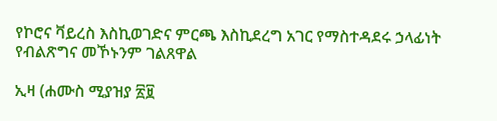የኮሮና ቫይረስ እስኪወገድና ምርጫ እስኪደረግ አገር የማስተዳደሩ ኃላፊነት የብልጽግና መኾኑንም ገልጸዋል

ኢዛ (ሐሙስ ሚያዝያ ፳፱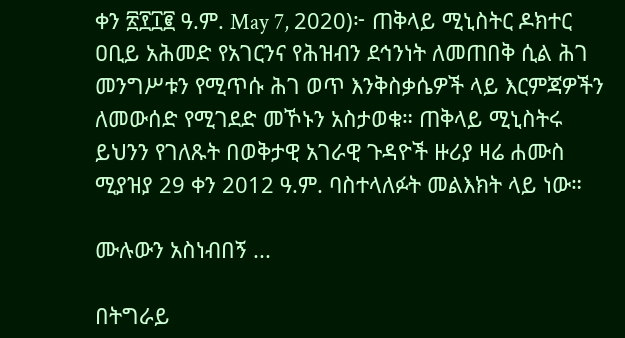ቀን ፳፻፲፪ ዓ.ም. May 7, 2020)፦ ጠቅላይ ሚኒስትር ዶክተር ዐቢይ አሕመድ የአገርንና የሕዝብን ደኅንነት ለመጠበቅ ሲል ሕገ መንግሥቱን የሚጥሱ ሕገ ወጥ እንቅስቃሴዎች ላይ እርምጃዎችን ለመውሰድ የሚገደድ መኾኑን አስታወቁ። ጠቅላይ ሚኒስትሩ ይህንን የገለጹት በወቅታዊ አገራዊ ጉዳዮች ዙሪያ ዛሬ ሐሙስ ሚያዝያ 29 ቀን 2012 ዓ.ም. ባስተላለፉት መልእክት ላይ ነው።

ሙሉውን አስነብበኝ ...

በትግራይ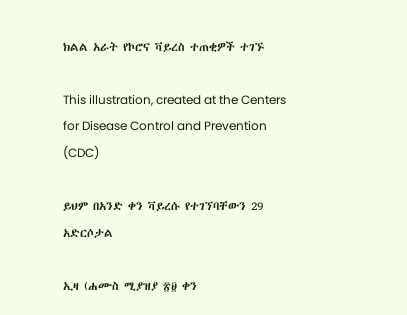ክልል አራት የኮሮና ቫይረስ ተጠቂዎች ተገኙ

This illustration, created at the Centers for Disease Control and Prevention (CDC)

ይህም በአንድ ቀን ቫይረሱ የተገኘባቸውን 29 አድርሶታል

ኢዛ (ሐሙስ ሚያዝያ ፳፱ ቀን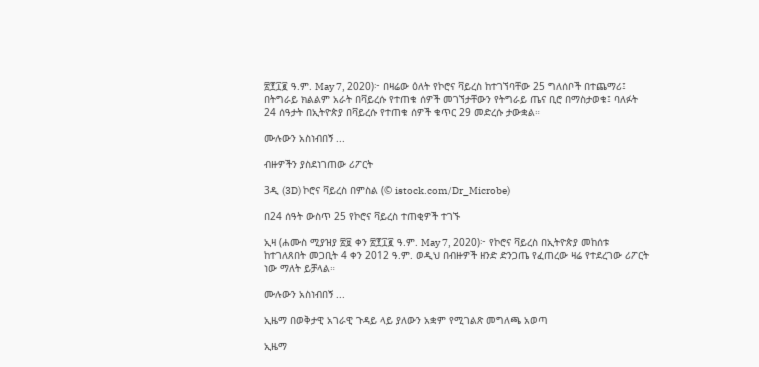፳፻፲፪ ዓ.ም. May 7, 2020)፦ በዛሬው ዕለት የኮሮና ቫይረስ ከተገኘባቸው 25 ግለሰቦች በተጨማሪ፤ በትግራይ ክልልም አራት በቫይረሱ የተጠቁ ሰዎች መገኘታቸውን የትግራይ ጤና ቢሮ በማስታወቁ፤ ባለፉት 24 ሰዓታት በኢትዮጵያ በቫይረሱ የተጠቁ ሰዎች ቁጥር 29 መድረሱ ታውቋል።

ሙሉውን አስነብበኝ ...

ብዙዎችን ያስደነገጠው ሪፖርት

3ዲ (3D) ኮሮና ቫይረስ በምስል (© istock.com/Dr_Microbe)

በ24 ሰዓት ውስጥ 25 የኮሮና ቫይረስ ተጠቂዎች ተገኙ

ኢዛ (ሐሙስ ሚያዝያ ፳፱ ቀን ፳፻፲፪ ዓ.ም. May 7, 2020)፦ የኮሮና ቫይረስ በኢትዮጵያ መከሰቱ ከተገለጸበት መጋቢት 4 ቀን 2012 ዓ.ም. ወዲህ በብዙዎች ዘንድ ድንጋጤ የፈጠረው ዛሬ የተደረገው ሪፖርት ነው ማለት ይቻላል።

ሙሉውን አስነብበኝ ...

ኢዜማ በወቅታዊ አገራዊ ጉዳይ ላይ ያለውን አቋም የሚገልጽ መግለጫ አወጣ

ኢዜማ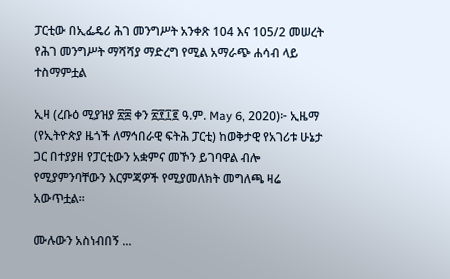ፓርቲው በኢፌዴሪ ሕገ መንግሥት አንቀጽ 104 እና 105/2 መሠረት የሕገ መንግሥት ማሻሻያ ማድረግ የሚል አማራጭ ሐሳብ ላይ ተስማምቷል

ኢዛ (ረቡዕ ሚያዝያ ፳፰ ቀን ፳፻፲፪ ዓ.ም. May 6, 2020)፦ ኢዜማ (የኢትዮጵያ ዜጎች ለማኅበራዊ ፍትሕ ፓርቲ) ከወቅታዊ የአገሪቱ ሁኔታ ጋር በተያያዘ የፓርቲውን አቋምና መኾን ይገባዋል ብሎ የሚያምንባቸውን እርምጃዎች የሚያመለክት መግለጫ ዛሬ አውጥቷል።

ሙሉውን አስነብበኝ ...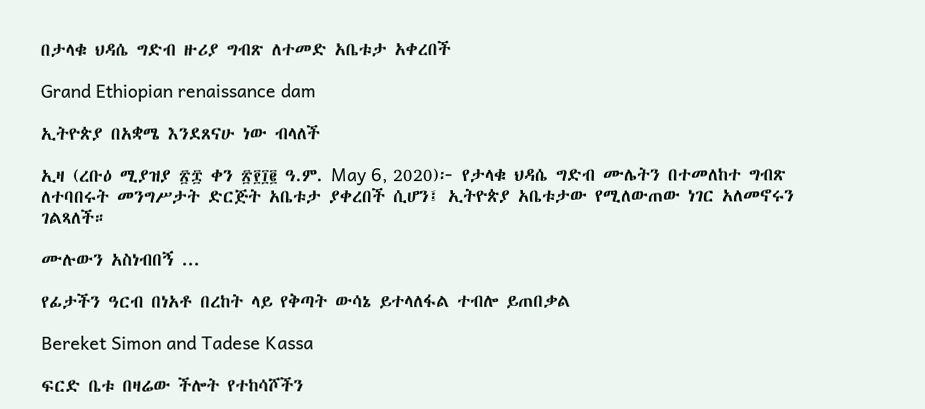በታላቁ ህዳሴ ግድብ ዙሪያ ግብጽ ለተመድ አቤቱታ አቀረበች

Grand Ethiopian renaissance dam

ኢትዮጵያ በአቋሜ እንደጸናሁ ነው ብላለች

ኢዛ (ረቡዕ ሚያዝያ ፳፰ ቀን ፳፻፲፪ ዓ.ም. May 6, 2020)፦ የታላቁ ህዳሴ ግድብ ሙሌትን በተመለከተ ግብጽ ለተባበሩት መንግሥታት ድርጅት አቤቱታ ያቀረበች ሲሆን፤ ኢትዮጵያ አቤቱታው የሚለውጠው ነገር አለመኖሩን ገልጻለች።

ሙሉውን አስነብበኝ ...

የፊታችን ዓርብ በነአቶ በረከት ላይ የቅጣት ውሳኔ ይተላለፋል ተብሎ ይጠበቃል

Bereket Simon and Tadese Kassa

ፍርድ ቤቱ በዛሬው ችሎት የተከሳሾችን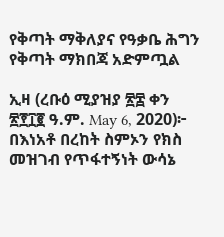የቅጣት ማቅለያና የዓቃቤ ሕግን የቅጣት ማክበጃ አድምጧል

ኢዛ (ረቡዕ ሚያዝያ ፳፰ ቀን ፳፻፲፪ ዓ.ም. May 6, 2020)፦ በእነአቶ በረከት ስምኦን የክስ መዝገብ የጥፋተኝነት ውሳኔ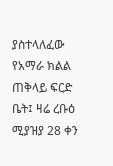ያስተላለፈው የአማራ ክልል ጠቅላይ ፍርድ ቤት፤ ዛሬ ረቡዕ ሚያዝያ 28 ቀን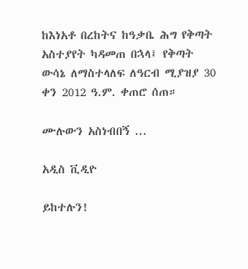ከእነአቶ በረከትና ከዓቃቤ ሕግ የቅጣት አስተያየት ካዳመጠ በኋላ፤ የቅጣት ውሳኔ ለማስተላለፍ ለዓርብ ሚያዝያ 30 ቀን 2012 ዓ.ም. ቀጠሮ ሰጠ።

ሙሉውን አስነብበኝ ...

አዲስ ቪዲዮ

ይከተሉን!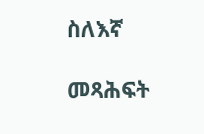ስለእኛ

መጻሕፍት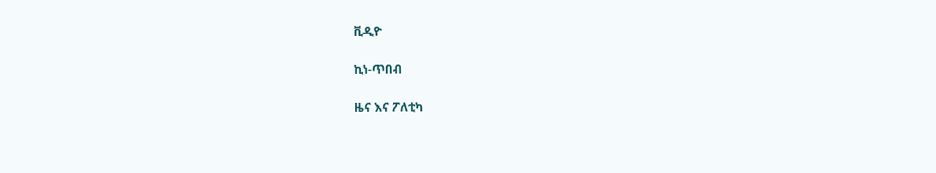ቪዲዮ

ኪነ-ጥበብ

ዜና እና ፖለቲካ